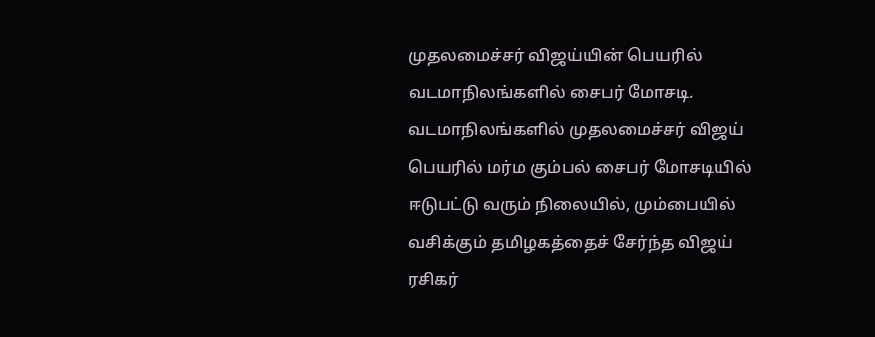முதலமைச்சர் விஜய்யின் பெயரில் வடமாநிலங்களில் சைபர் மோசடி.
வடமாநிலங்களில் முதலமைச்சர் விஜய் பெயரில் மர்ம கும்பல் சைபர் மோசடியில் ஈடுபட்டு வரும் நிலையில், மும்பையில் வசிக்கும் தமிழகத்தைச் சேர்ந்த விஜய் ரசிகர்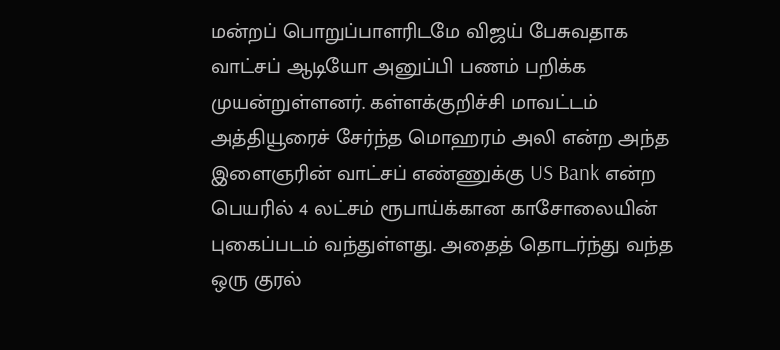மன்றப் பொறுப்பாளரிடமே விஜய் பேசுவதாக வாட்சப் ஆடியோ அனுப்பி பணம் பறிக்க முயன்றுள்ளனர். கள்ளக்குறிச்சி மாவட்டம் அத்தியூரைச் சேர்ந்த மொஹரம் அலி என்ற அந்த இளைஞரின் வாட்சப் எண்ணுக்கு US Bank என்ற பெயரில் 4 லட்சம் ரூபாய்க்கான காசோலையின் புகைப்படம் வந்துள்ளது. அதைத் தொடர்ந்து வந்த ஒரு குரல்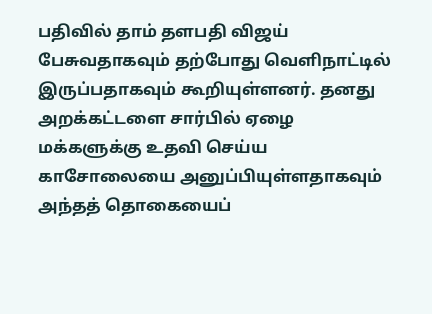பதிவில் தாம் தளபதி விஜய் பேசுவதாகவும் தற்போது வெளிநாட்டில் இருப்பதாகவும் கூறியுள்ளனர். தனது அறக்கட்டளை சார்பில் ஏழை மக்களுக்கு உதவி செய்ய காசோலையை அனுப்பியுள்ளதாகவும் அந்தத் தொகையைப்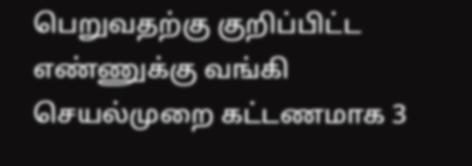பெறுவதற்கு குறிப்பிட்ட எண்ணுக்கு வங்கி செயல்முறை கட்டணமாக 3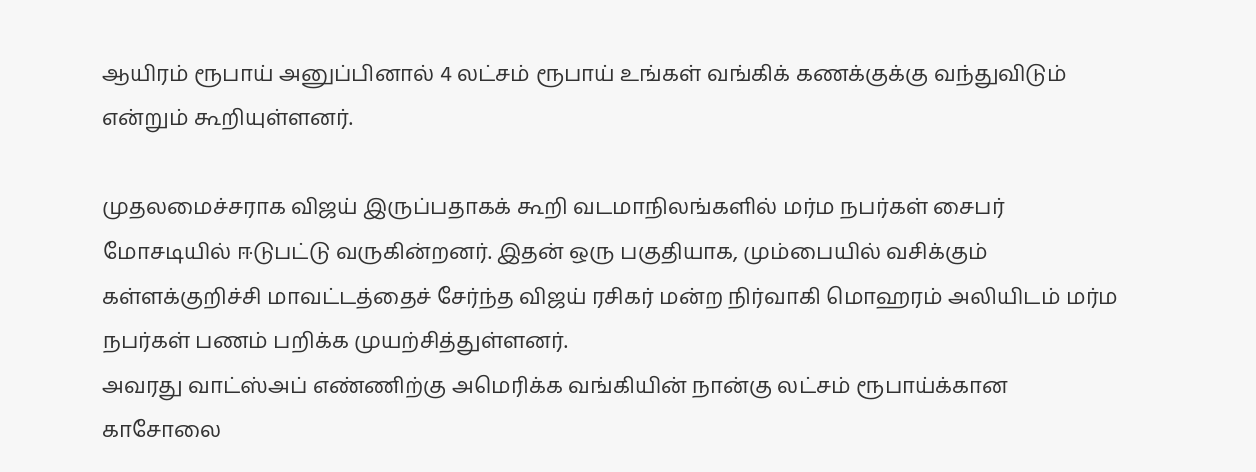ஆயிரம் ரூபாய் அனுப்பினால் 4 லட்சம் ரூபாய் உங்கள் வங்கிக் கணக்குக்கு வந்துவிடும் என்றும் கூறியுள்ளனர்.

முதலமைச்சராக விஜய் இருப்பதாகக் கூறி வடமாநிலங்களில் மர்ம நபர்கள் சைபர் மோசடியில் ஈடுபட்டு வருகின்றனர். இதன் ஒரு பகுதியாக, மும்பையில் வசிக்கும் கள்ளக்குறிச்சி மாவட்டத்தைச் சேர்ந்த விஜய் ரசிகர் மன்ற நிர்வாகி மொஹரம் அலியிடம் மர்ம நபர்கள் பணம் பறிக்க முயற்சித்துள்ளனர்.
அவரது வாட்ஸ்அப் எண்ணிற்கு அமெரிக்க வங்கியின் நான்கு லட்சம் ரூபாய்க்கான காசோலை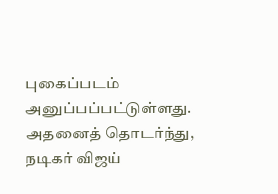புகைப்படம் அனுப்பப்பட்டுள்ளது. அதனைத் தொடர்ந்து, நடிகர் விஜய்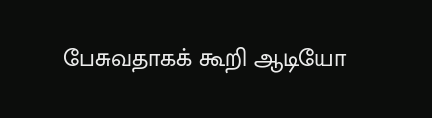பேசுவதாகக் கூறி ஆடியோ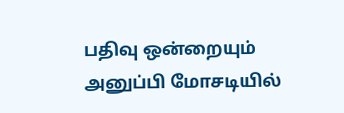பதிவு ஒன்றையும் அனுப்பி மோசடியில்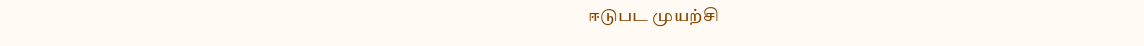ஈடுபட முயற்சி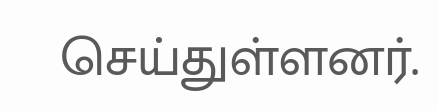செய்துள்ளனர்.